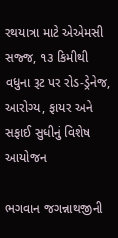રથયાત્રા માટે એએમસી સજ્જ, ૧૩ કિમીથી વધુના રૂટ પર રોડ-ડ્રેનેજ, આરોગ્ય, ફાયર અને સફાઈ સુધીનું વિશેષ આયોજન

ભગવાન જગન્નાથજીની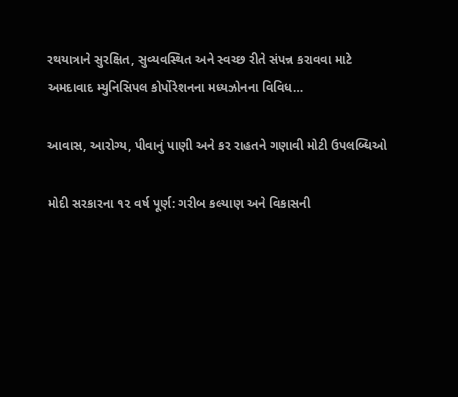રથયાત્રાને સુરક્ષિત, સુવ્યવસ્થિત અને સ્વચ્છ રીતે સંપન્ન કરાવવા માટે અમદાવાદ મ્યુનિસિપલ કોર્પોરેશનના મધ્યઝોનના વિવિધ…

આવાસ, આરોગ્ય, પીવાનું પાણી અને કર રાહતને ગણાવી મોટી ઉપલબ્ધિઓ

મોદી સરકારના ૧૨ વર્ષ પૂર્ણ: ગરીબ કલ્યાણ અને વિકાસની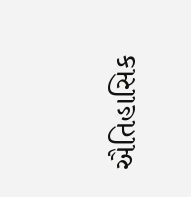ઐતિહાસિક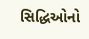સિદ્ધિઓનો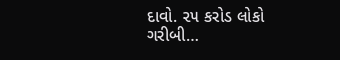દાવો. ૨૫ કરોડ લોકો ગરીબી…